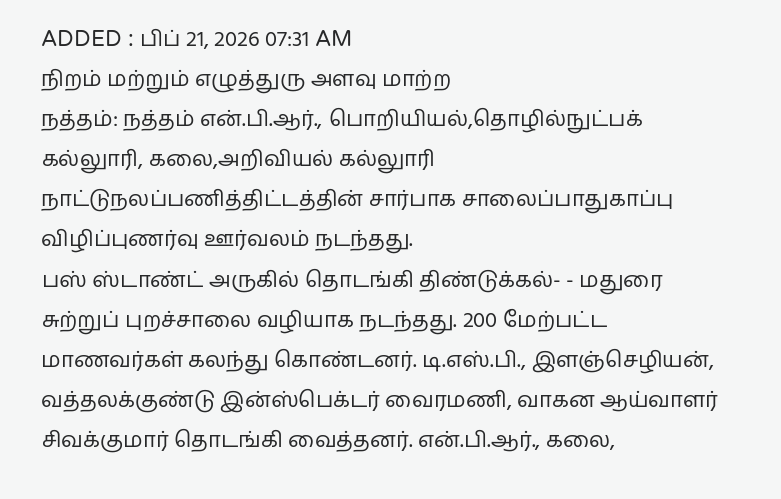ADDED : பிப் 21, 2026 07:31 AM
நிறம் மற்றும் எழுத்துரு அளவு மாற்ற
நத்தம்: நத்தம் என்.பி.ஆர்., பொறியியல்,தொழில்நுட்பக் கல்லுாரி, கலை,அறிவியல் கல்லுாரி நாட்டுநலப்பணித்திட்டத்தின் சார்பாக சாலைப்பாதுகாப்பு விழிப்புணர்வு ஊர்வலம் நடந்தது.
பஸ் ஸ்டாண்ட் அருகில் தொடங்கி திண்டுக்கல்- - மதுரை சுற்றுப் புறச்சாலை வழியாக நடந்தது. 200 மேற்பட்ட மாணவர்கள் கலந்து கொண்டனர். டி.எஸ்.பி., இளஞ்செழியன், வத்தலக்குண்டு இன்ஸ்பெக்டர் வைரமணி, வாகன ஆய்வாளர் சிவக்குமார் தொடங்கி வைத்தனர். என்.பி.ஆர்., கலை,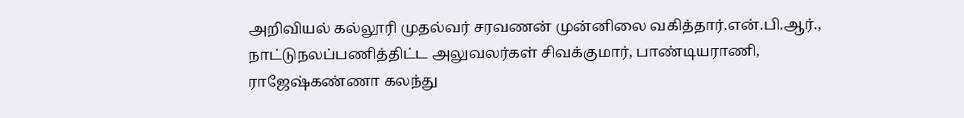அறிவியல் கல்லூரி முதல்வர் சரவணன் முன்னிலை வகித்தார்.என்.பி.ஆர்., நாட்டுநலப்பணித்திட்ட அலுவலர்கள் சிவக்குமார், பாண்டியராணி, ராஜேஷ்கண்ணா கலந்து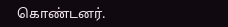கொண்டனர்.